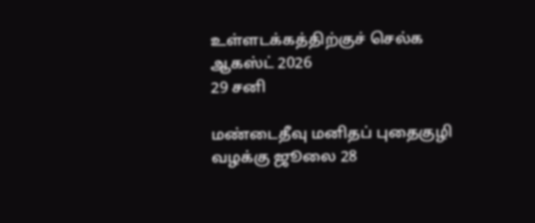உள்ளடக்கத்திற்குச் செல்க
ஆகஸ்ட் 2026
29 சனி

மண்டைதீவு மனிதப் புதைகுழி வழக்கு ஜூலை 28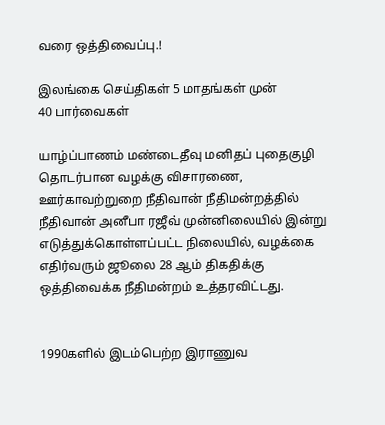வரை ஒத்திவைப்பு.!

இலங்கை செய்திகள் 5 மாதங்கள் முன்
40 பார்வைகள்

யாழ்ப்பாணம் மண்டைதீவு மனிதப் புதைகுழி தொடர்பான வழக்கு விசாரணை, ஊர்காவற்றுறை நீதிவான் நீதிமன்றத்தில் நீதிவான் அனீபா ரஜீவ் முன்னிலையில் இன்று எடுத்துக்கொள்ளப்பட்ட நிலையில், வழக்கை எதிர்வரும் ஜூலை 28 ஆம் திகதிக்கு ஒத்திவைக்க நீதிமன்றம் உத்தரவிட்டது.


1990களில் இடம்பெற்ற இராணுவ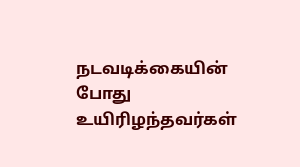நடவடிக்கையின் போது உயிரிழந்தவர்கள்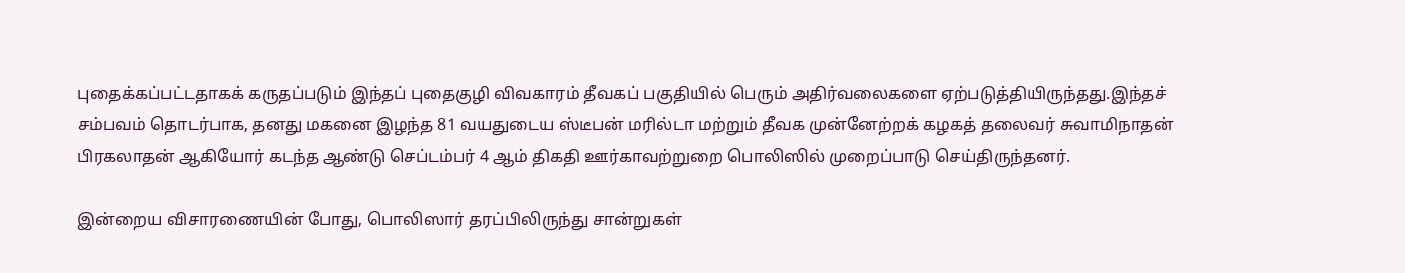புதைக்கப்பட்டதாகக் கருதப்படும் இந்தப் புதைகுழி விவகாரம் தீவகப் பகுதியில் பெரும் அதிர்வலைகளை ஏற்படுத்தியிருந்தது.இந்தச் சம்பவம் தொடர்பாக, தனது மகனை இழந்த 81 வயதுடைய ஸ்டீபன் மரில்டா மற்றும் தீவக முன்னேற்றக் கழகத் தலைவர் சுவாமிநாதன் பிரகலாதன் ஆகியோர் கடந்த ஆண்டு செப்டம்பர் 4 ஆம் திகதி ஊர்காவற்றுறை பொலிஸில் முறைப்பாடு செய்திருந்தனர்.

இன்றைய விசாரணையின் போது, பொலிஸார் தரப்பிலிருந்து சான்றுகள்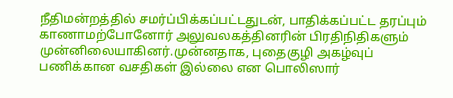நீதிமன்றத்தில் சமர்ப்பிக்கப்பட்டதுடன், பாதிக்கப்பட்ட தரப்பும் காணாமற்போனோர் அலுவலகத்தினரின் பிரதிநிதிகளும் முன்னிலையாகினர்.முன்னதாக, புதைகுழி அகழ்வுப் பணிக்கான வசதிகள் இல்லை என பொலிஸார்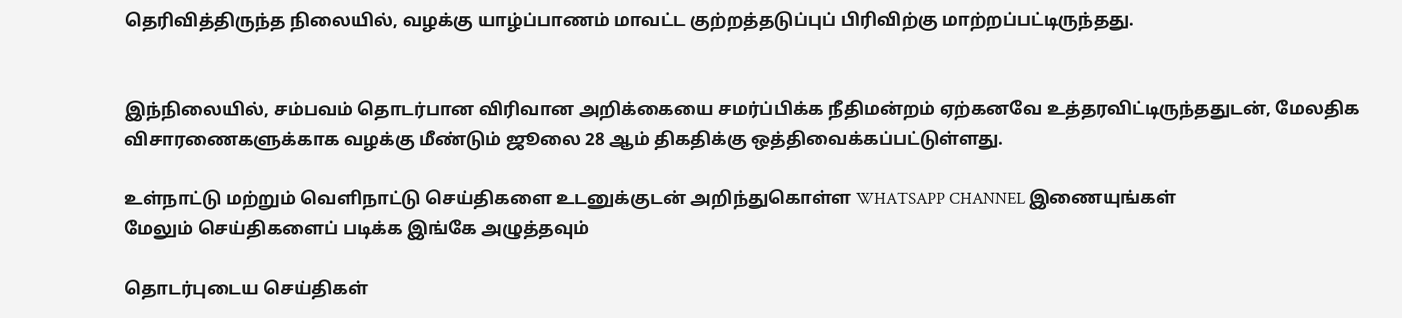தெரிவித்திருந்த நிலையில், வழக்கு யாழ்ப்பாணம் மாவட்ட குற்றத்தடுப்புப் பிரிவிற்கு மாற்றப்பட்டிருந்தது.


இந்நிலையில், சம்பவம் தொடர்பான விரிவான அறிக்கையை சமர்ப்பிக்க நீதிமன்றம் ஏற்கனவே உத்தரவிட்டிருந்ததுடன், மேலதிக விசாரணைகளுக்காக வழக்கு மீண்டும் ஜூலை 28 ஆம் திகதிக்கு ஒத்திவைக்கப்பட்டுள்ளது.

உள்நாட்டு மற்றும் வெளிநாட்டு செய்திகளை உடனுக்குடன் அறிந்துகொள்ள WHATSAPP CHANNEL இணையுங்கள்
மேலும் செய்திகளைப் படிக்க இங்கே அழுத்தவும்

தொடர்புடைய செய்திகள்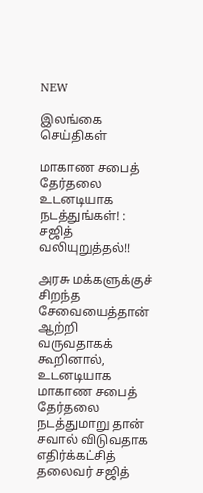NEW

இலங்கை செய்திகள்

மாகாண சபைத் தேர்தலை உடனடியாக நடத்துங்கள்! : சஜித் வலியுறுத்தல்!!

அரசு மக்களுக்குச் சிறந்த சேவையைத்தான் ஆற்றி வருவதாகக் கூறினால், உடனடியாக மாகாண சபைத் தேர்தலை நடத்துமாறு தான் சவால் விடுவதாக எதிர்க்கட்சித் தலைவர் சஜித்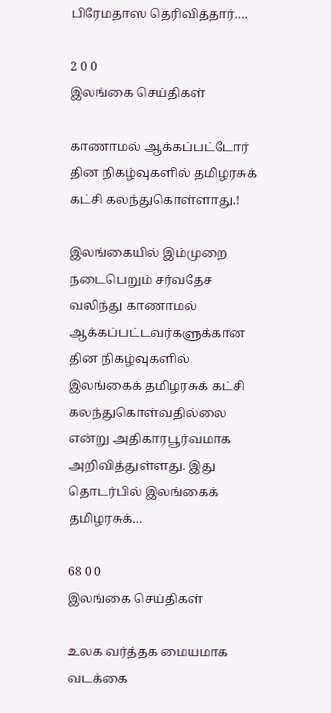பிரேமதாஸ தெரிவித்தார்.…

2 0 0
இலங்கை செய்திகள்

காணாமல் ஆக்கப்பட்டோர் தின நிகழ்வுகளில் தமிழரசுக் கட்சி கலந்துகொள்ளாது.!

இலங்கையில் இம்முறை நடைபெறும் சர்வதேச வலிந்து காணாமல் ஆக்கப்பட்டவர்களுக்கான தின நிகழ்வுகளில் இலங்கைக் தமிழரசுக் கட்சி கலந்துகொள்வதில்லை என்று அதிகாரபூர்வமாக அறிவித்துள்ளது. இது தொடர்பில் இலங்கைக் தமிழரசுக்…

68 0 0
இலங்கை செய்திகள்

உலக வர்த்தக மையமாக வடக்கை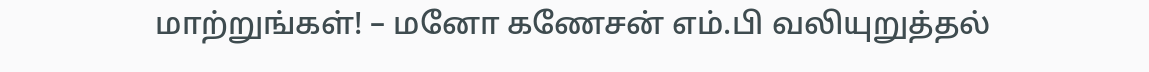மாற்றுங்கள்! – மனோ கணேசன் எம்.பி வலியுறுத்தல்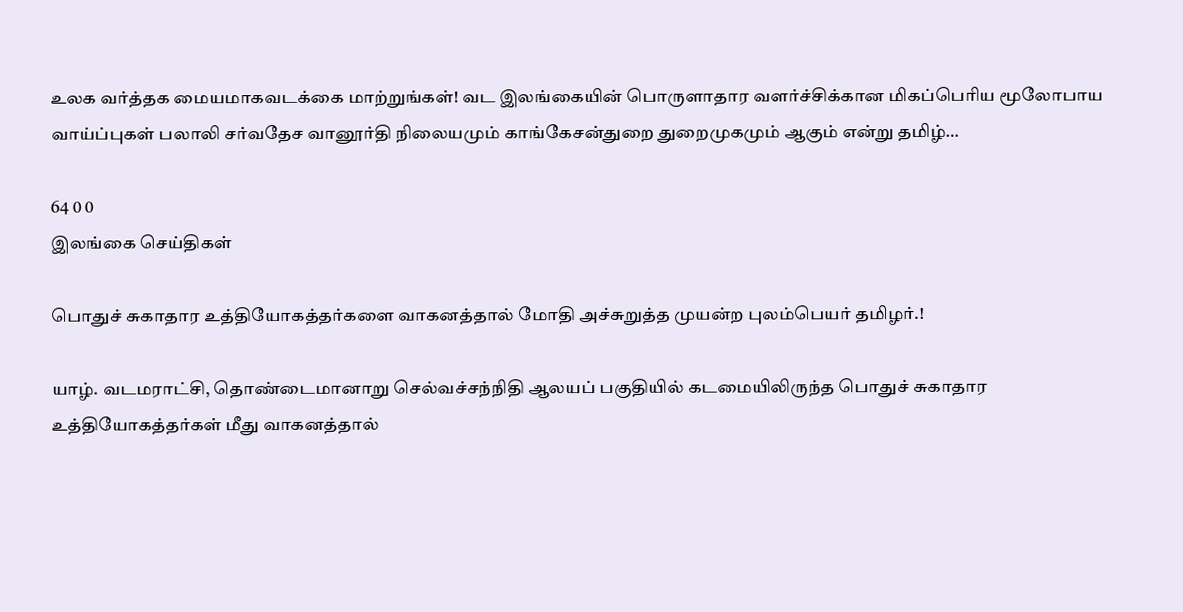உலக வர்த்தக மையமாகவடக்கை மாற்றுங்கள்! வட இலங்கையின் பொருளாதார வளர்ச்சிக்கான மிகப்பெரிய மூலோபாய வாய்ப்புகள் பலாலி சர்வதேச வானூர்தி நிலையமும் காங்கேசன்துறை துறைமுகமும் ஆகும் என்று தமிழ்…

64 0 0
இலங்கை செய்திகள்

பொதுச் சுகாதார உத்தியோகத்தர்களை வாகனத்தால் மோதி அச்சுறுத்த முயன்ற புலம்பெயர் தமிழர்.!

யாழ். வடமராட்சி, தொண்டைமானாறு செல்வச்சந்நிதி ஆலயப் பகுதியில் கடமையிலிருந்த பொதுச் சுகாதார உத்தியோகத்தர்கள் மீது வாகனத்தால்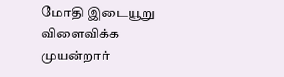மோதி இடையூறு விளைவிக்க முயன்றார்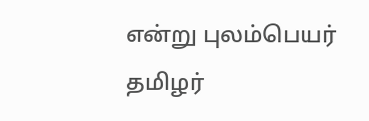என்று புலம்பெயர் தமிழர்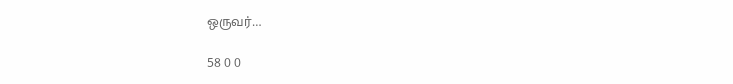ஒருவர்…

58 0 0